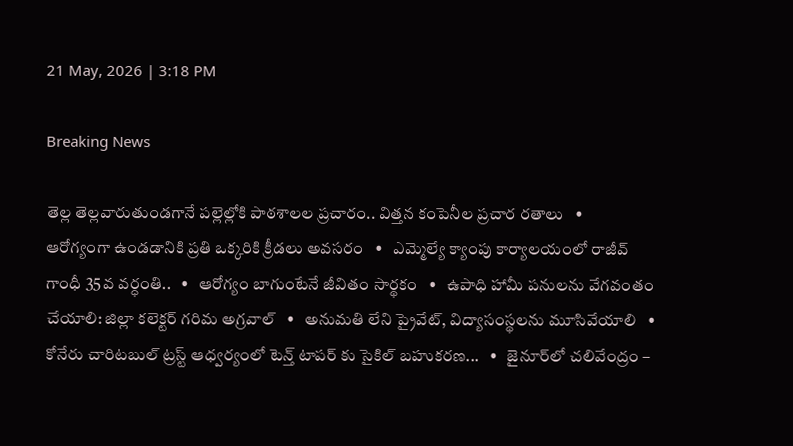21 May, 2026 | 3:18 PM

Breaking News

తెల్ల తెల్లవారుతుండగానే పల్లెల్లోకి పాఠశాలల ప్రచారం.. విత్తన కంపెనీల ప్రచార రతాలు   •   ఆరోగ్యంగా ఉండడానికి ప్రతి ఒక్కరికి క్రీడలు అవసరం   •   ఎమ్మెల్యే క్యాంపు కార్యాలయంలో రాజీవ్ గాంధీ 35వ వర్ధంతి..   •   ఆరోగ్యం బాగుంటేనే జీవితం సార్థకం   •   ఉపాధి హామీ పనులను వేగవంతం చేయాలి: జిల్లా కలెక్టర్ గరిమ అగ్రవాల్   •   అనుమతి లేని ప్రైవేట్, విద్యాసంస్థలను మూసివేయాలి   •   కోనేరు చారిటబుల్ ట్రస్ట్ ఆధ్వర్యంలో టెన్త్ టాపర్ కు సైకిల్ బహుకరణ...   •   జైనూర్‌లో చలివేంద్రం –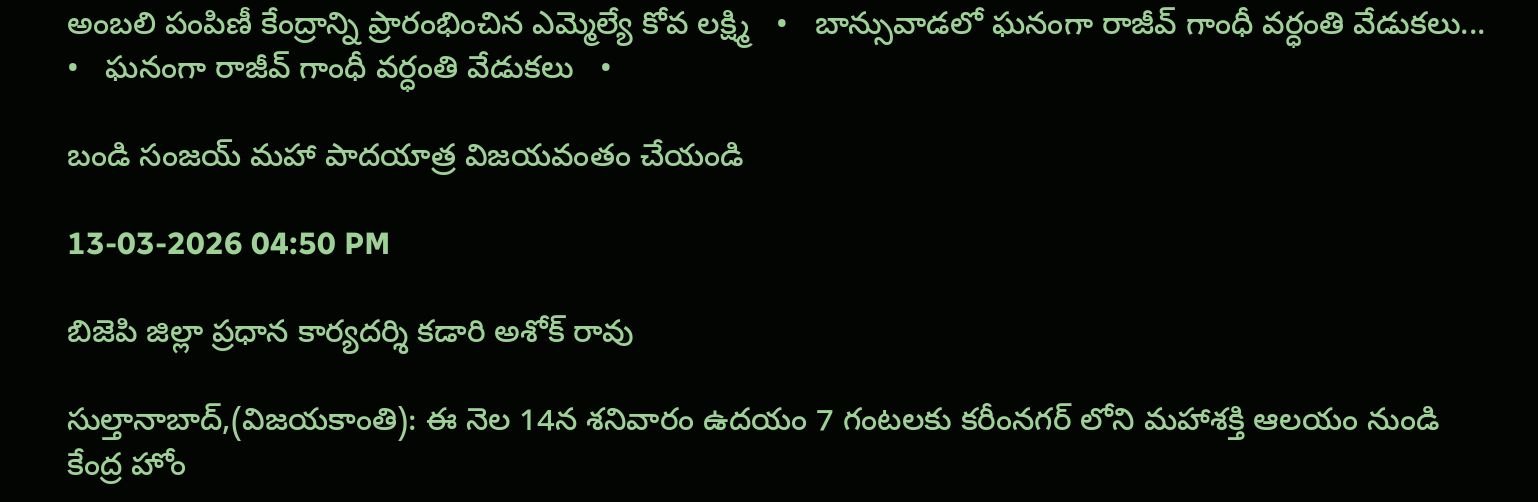అంబలి పంపిణీ కేంద్రాన్ని ప్రారంభించిన ఎమ్మెల్యే కోవ లక్ష్మి   •   బాన్సువాడలో ఘనంగా రాజీవ్ గాంధీ వర్ధంతి వేడుకలు...   •   ఘనంగా రాజీవ్ గాంధీ వర్ధంతి వేడుకలు   •

బండి సంజయ్ మహా పాదయాత్ర విజయవంతం చేయండి

13-03-2026 04:50 PM

బిజెపి జిల్లా ప్రధాన కార్యదర్శి కడారి అశోక్ రావు

సుల్తానాబాద్,(విజయకాంతి): ఈ నెల 14న శనివారం ఉదయం 7 గంటలకు కరీంనగర్ లోని మహాశక్తి ఆలయం నుండి కేంద్ర హోం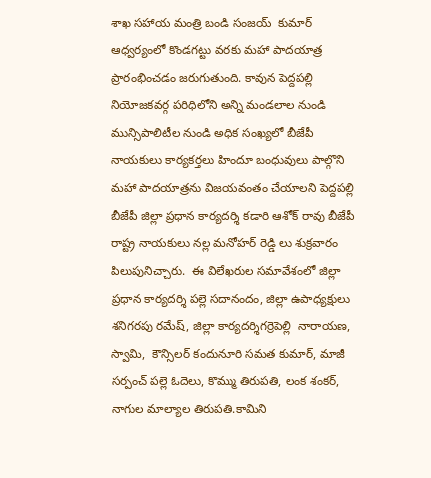శాఖ సహాయ మంత్రి బండి సంజయ్  కుమార్ ఆధ్వర్యంలో కొండగట్టు వరకు మహా పాదయాత్ర ప్రారంభించడం జరుగుతుంది. కావున పెద్దపల్లి నియోజకవర్గ పరిధిలోని అన్ని మండలాల నుండి మున్సిపాలిటీల నుండి అధిక సంఖ్యలో బీజేపీ నాయకులు కార్యకర్తలు హిందూ బంధువులు పాల్గొని మహా పాదయాత్రను విజయవంతం చేయాలని పెద్దపల్లి బీజేపీ జిల్లా ప్రధాన కార్యదర్శి కడారి ఆశోక్ రావు బీజేపీ రాష్ట్ర నాయకులు నల్ల మనోహర్ రెడ్డి లు శుక్రవారం పిలుపునిచ్చారు.  ఈ విలేఖరుల సమావేశంలో జిల్లా ప్రధాన కార్యదర్శి పల్లె సదానందం, జిల్లా ఉపాధ్యక్షులు శనిగరపు రమేష్, జిల్లా కార్యదర్శిగర్రెపెల్లి  నారాయణ, స్వామి,  కౌన్సిలర్ కందునూరి సమత కుమార్, మాజీ సర్పంచ్ పల్లె ఓదెలు, కొమ్ము తిరుపతి, లంక శంకర్, నాగుల మాల్యాల తిరుపతి.కామిని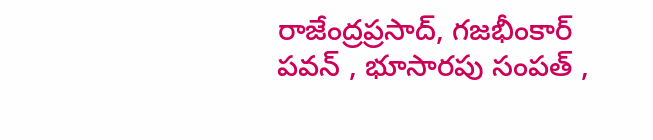రాజేంద్రప్రసాద్, గజభీంకార్ పవన్ , భూసారపు సంపత్ ,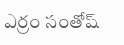ఎర్రం సంతోష్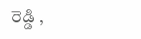రెడ్డి ,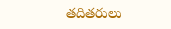తదితరులు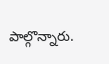పాల్గొన్నారు.